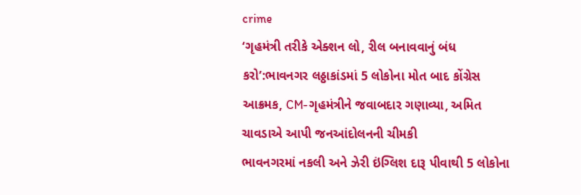crime
‘ગૃહમંત્રી તરીકે એક્શન લો, રીલ બનાવવાનું બંધ કરો’:ભાવનગર લઠ્ઠાકાંડમાં 5 લોકોના મોત બાદ કોંગ્રેસ આક્રમક, CM-ગૃહમંત્રીને જવાબદાર ગણાવ્યા, અમિત ચાવડાએ આપી જનઆંદોલનની ચીમકી
ભાવનગરમાં નકલી અને ઝેરી ઇંગ્લિશ દારૂ પીવાથી 5 લોકોના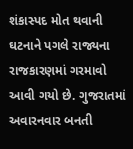શંકાસ્પદ મોત થવાની ઘટનાને પગલે રાજ્યના રાજકારણમાં ગરમાવો આવી ગયો છે. ગુજરાતમાં અવારનવાર બનતી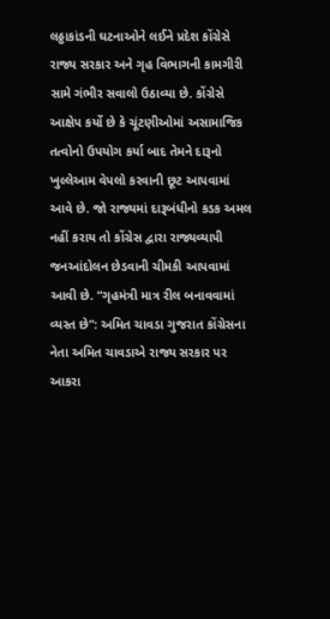લઠ્ઠાકાંડની ઘટનાઓને લઈને પ્રદેશ કોંગ્રેસે રાજ્ય સરકાર અને ગૃહ વિભાગની કામગીરી સામે ગંભીર સવાલો ઉઠાવ્યા છે. કોંગ્રેસે આક્ષેપ કર્યો છે કે ચૂંટણીઓમાં અસામાજિક તત્વોનો ઉપયોગ કર્યા બાદ તેમને દારૂનો ખુલ્લેઆમ વેપલો કરવાની છૂટ આપવામાં આવે છે. જો રાજ્યમાં દારૂબંધીનો કડક અમલ નહીં કરાય તો કોંગ્રેસ દ્વારા રાજ્યવ્યાપી જનઆંદોલન છેડવાની ચીમકી આપવામાં આવી છે. “ગૃહમંત્રી માત્ર રીલ બનાવવામાં વ્યસ્ત છે”: અમિત ચાવડા ગુજરાત કોંગ્રેસના નેતા અમિત ચાવડાએ રાજ્ય સરકાર પર આકરા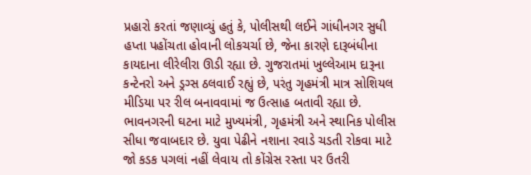પ્રહારો કરતાં જણાવ્યું હતું કે, પોલીસથી લઈને ગાંધીનગર સુધી હપ્તા પહોંચતા હોવાની લોકચર્ચા છે, જેના કારણે દારૂબંધીના કાયદાના લીરેલીરા ઊડી રહ્યા છે. ગુજરાતમાં ખુલ્લેઆમ દારૂના કન્ટેનરો અને ડ્રગ્સ ઠલવાઈ રહ્યું છે, પરંતુ ગૃહમંત્રી માત્ર સોશિયલ મીડિયા પર રીલ બનાવવામાં જ ઉત્સાહ બતાવી રહ્યા છે. ભાવનગરની ઘટના માટે મુખ્યમંત્રી, ગૃહમંત્રી અને સ્થાનિક પોલીસ સીધા જવાબદાર છે. યુવા પેઢીને નશાના રવાડે ચડતી રોકવા માટે જો કડક પગલાં નહીં લેવાય તો કોંગ્રેસ રસ્તા પર ઉતરી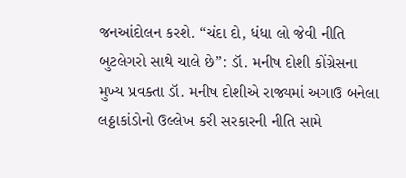જનઆંદોલન કરશે. “ચંદા દો, ધંધા લો જેવી નીતિ બુટલેગરો સાથે ચાલે છે”: ડૉ. મનીષ દોશી કોંગ્રેસના મુખ્ય પ્રવક્તા ડૉ. મનીષ દોશીએ રાજ્યમાં અગાઉ બનેલા લઠ્ઠાકાંડોનો ઉલ્લેખ કરી સરકારની નીતિ સામે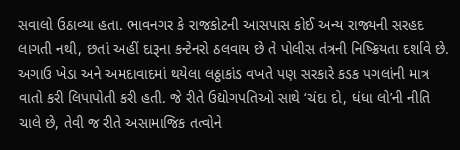સવાલો ઉઠાવ્યા હતા. ભાવનગર કે રાજકોટની આસપાસ કોઈ અન્ય રાજ્યની સરહદ લાગતી નથી, છતાં અહીં દારૂના કન્ટેનરો ઠલવાય છે તે પોલીસ તંત્રની નિષ્ક્રિયતા દર્શાવે છે. અગાઉ ખેડા અને અમદાવાદમાં થયેલા લઠ્ઠાકાંડ વખતે પણ સરકારે કડક પગલાંની માત્ર વાતો કરી લિપાપોતી કરી હતી. જે રીતે ઉદ્યોગપતિઓ સાથે ‘ચંદા દો, ધંધા લો’ની નીતિ ચાલે છે, તેવી જ રીતે અસામાજિક તત્વોને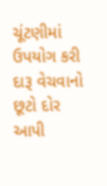ચૂંટણીમાં ઉપયોગ કરી દારૂ વેચવાનો છૂટો દોર આપી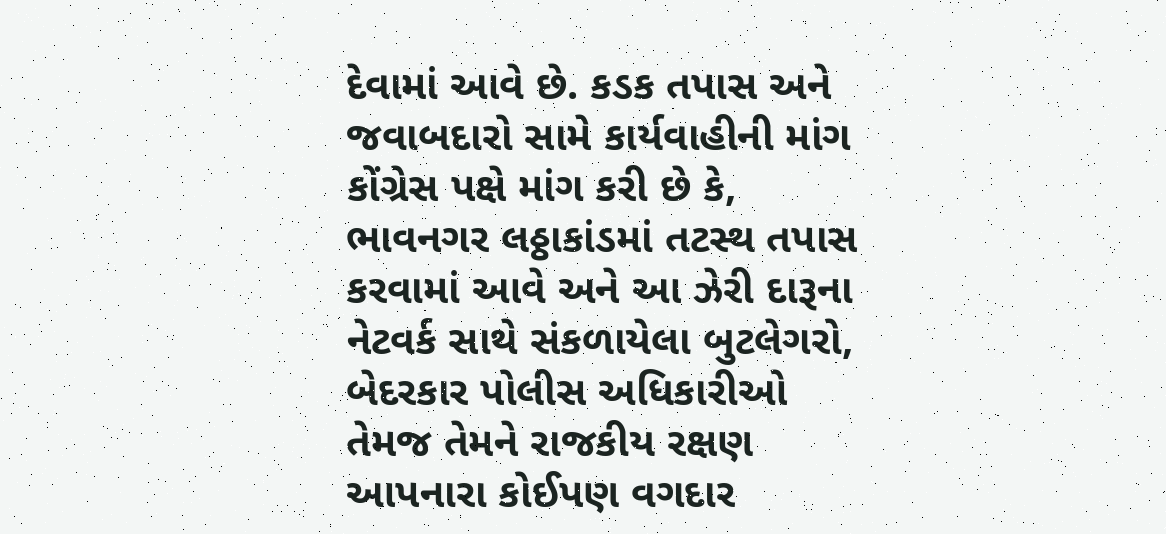દેવામાં આવે છે. કડક તપાસ અને જવાબદારો સામે કાર્યવાહીની માંગ કોંગ્રેસ પક્ષે માંગ કરી છે કે, ભાવનગર લઠ્ઠાકાંડમાં તટસ્થ તપાસ કરવામાં આવે અને આ ઝેરી દારૂના નેટવર્ક સાથે સંકળાયેલા બુટલેગરો, બેદરકાર પોલીસ અધિકારીઓ તેમજ તેમને રાજકીય રક્ષણ આપનારા કોઈપણ વગદાર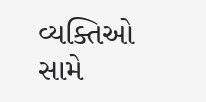વ્યક્તિઓ સામે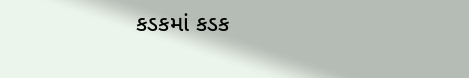કડકમાં કડક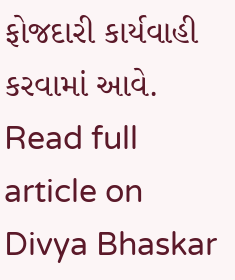ફોજદારી કાર્યવાહી કરવામાં આવે.
Read full article on Divya Bhaskar